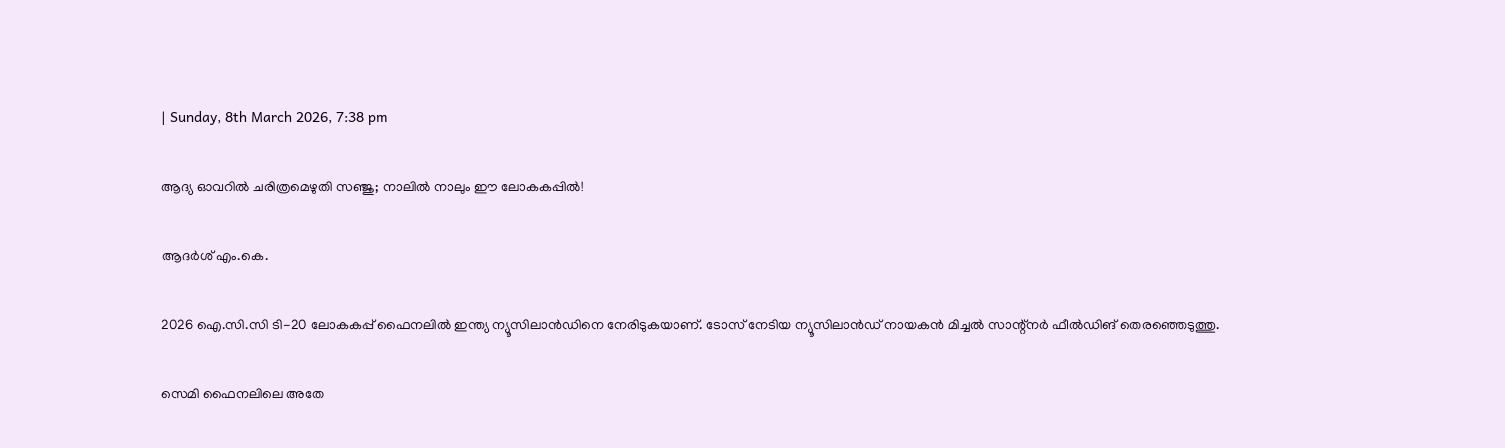| Sunday, 8th March 2026, 7:38 pm

ആദ്യ ഓവറില്‍ ചരിത്രമെഴുതി സഞ്ജു; നാലില്‍ നാലും ഈ ലോകകപ്പില്‍!

ആദര്‍ശ് എം.കെ.

2026 ഐ.സി.സി ടി-20 ലോകകപ്പ് ഫൈനലില്‍ ഇന്ത്യ ന്യൂസിലാന്‍ഡിനെ നേരിടുകയാണ്. ടോസ് നേടിയ ന്യൂസിലാന്‍ഡ് നായകന്‍ മിച്ചല്‍ സാന്റ്‌നര്‍ ഫീല്‍ഡിങ് തെരഞ്ഞെടുത്തു.

സെമി ഫൈനലിലെ അതേ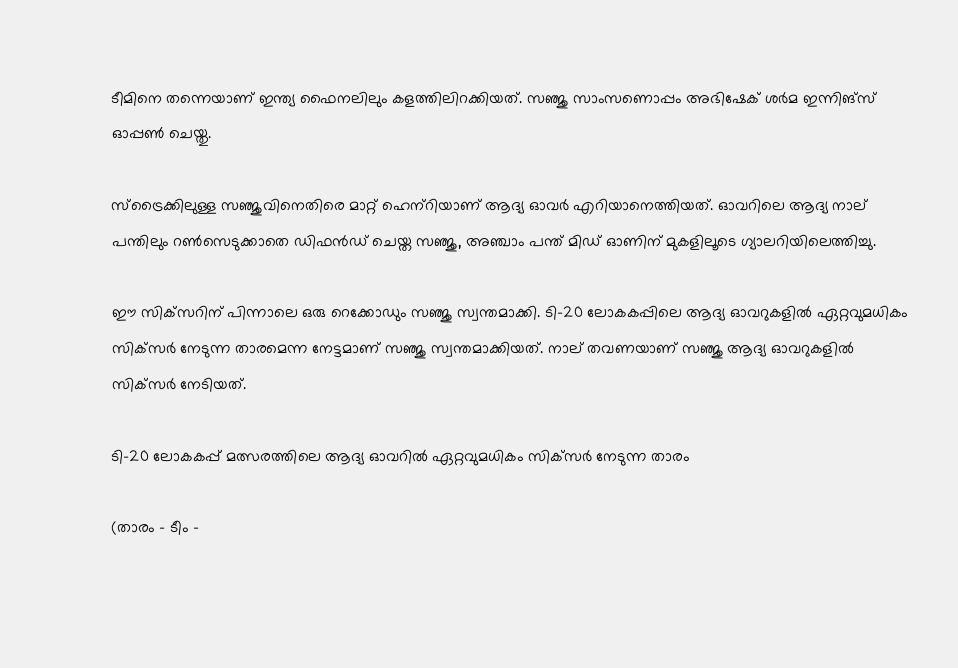ടീമിനെ തന്നെയാണ് ഇന്ത്യ ഫൈനലിലും കളത്തിലിറക്കിയത്. സഞ്ജു സാംസണൊപ്പം അഭിഷേക് ശര്‍മ ഇന്നിങ്‌സ് ഓപ്പണ്‍ ചെയ്തു.

സ്‌ട്രൈക്കിലുള്ള സഞ്ജുവിനെതിരെ മാറ്റ് ഹെന്‌റിയാണ് ആദ്യ ഓവര്‍ എറിയാനെത്തിയത്. ഓവറിലെ ആദ്യ നാല് പന്തിലും റണ്‍സെടുക്കാതെ ഡിഫന്‍ഡ് ചെയ്ത സഞ്ജു, അഞ്ചാം പന്ത് മിഡ് ഓണിന് മുകളിലൂടെ ഗ്യാലറിയിലെത്തിച്ചു.

ഈ സിക്‌സറിന് പിന്നാലെ ഒരു റെക്കോഡും സഞ്ജു സ്വന്തമാക്കി. ടി-20 ലോകകപ്പിലെ ആദ്യ ഓവറുകളില്‍ ഏറ്റവുമധികം സിക്‌സര്‍ നേടുന്ന താരമെന്ന നേട്ടമാണ് സഞ്ജു സ്വന്തമാക്കിയത്. നാല് തവണയാണ് സഞ്ജു ആദ്യ ഓവറുകളില്‍ സിക്‌സര്‍ നേടിയത്.

ടി-20 ലോകകപ്പ് മത്സരത്തിലെ ആദ്യ ഓവറില്‍ ഏറ്റവുമധികം സിക്‌സര്‍ നേടുന്ന താരം

(താരം – ടീം –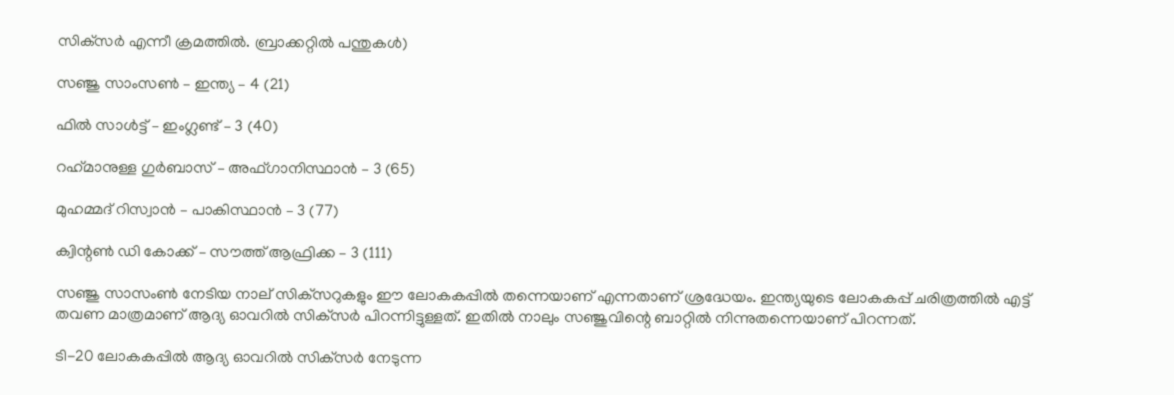സിക്‌സര്‍ എന്നീ ക്രമത്തില്‍. ബ്രാക്കറ്റില്‍ പന്തുകള്‍)

സഞ്ജു സാംസണ്‍ – ഇന്ത്യ – 4 (21)

ഫില്‍ സാള്‍ട്ട് – ഇംഗ്ലണ്ട് – 3 (40)

റഹ്‌മാനുള്ള ഗുര്‍ബാസ് – അഫ്ഗാനിസ്ഥാന്‍ – 3 (65)

മുഹമ്മദ് റിസ്വാന്‍ – പാകിസ്ഥാന്‍ – 3 (77)

ക്വിന്റണ്‍ ഡി കോക്ക് – സൗത്ത് ആഫ്രിക്ക – 3 (111)

സഞ്ജു സാസംണ്‍ നേടിയ നാല് സിക്‌സറുകളും ഈ ലോകകപ്പില്‍ തന്നെയാണ് എന്നതാണ് ശ്രദ്ധേയം. ഇന്ത്യയുടെ ലോകകപ്പ് ചരിത്രത്തില്‍ എട്ട് തവണ മാത്രമാണ് ആദ്യ ഓവറില്‍ സിക്‌സര്‍ പിറന്നിട്ടുള്ളത്. ഇതില്‍ നാലും സഞ്ജുവിന്റെ ബാറ്റില്‍ നിന്നുതന്നെയാണ് പിറന്നത്.

ടി-20 ലോകകപ്പില്‍ ആദ്യ ഓവറില്‍ സിക്‌സര്‍ നേടുന്ന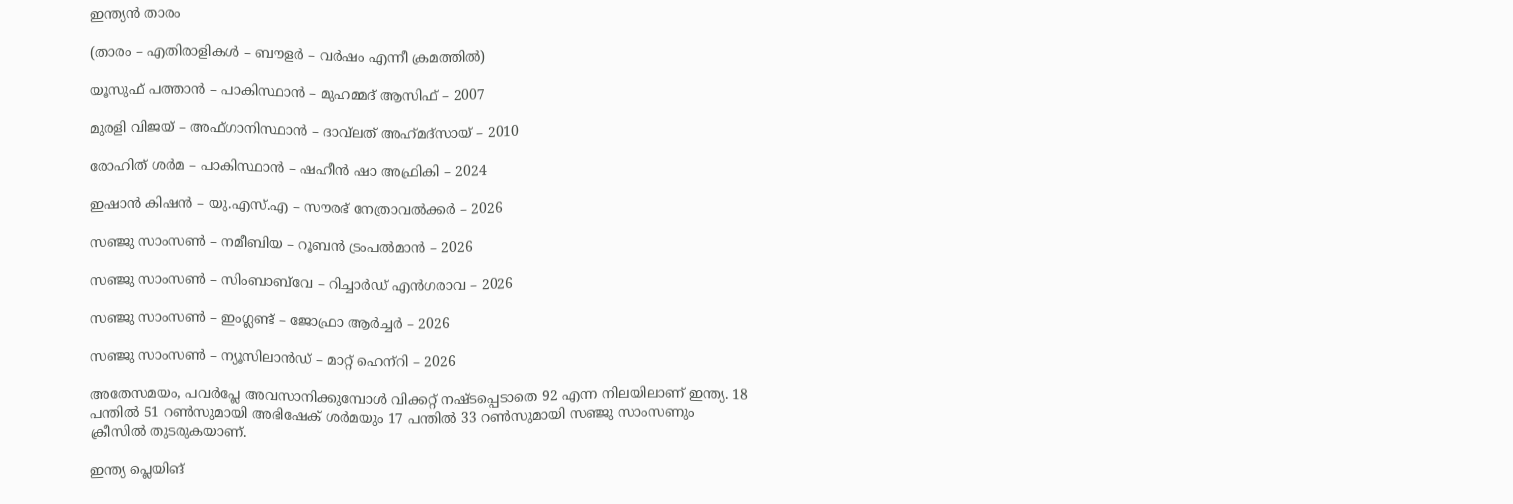ഇന്ത്യന്‍ താരം

(താരം – എതിരാളികള്‍ – ബൗളര്‍ – വര്‍ഷം എന്നീ ക്രമത്തില്‍)

യൂസുഫ് പത്താന്‍ – പാകിസ്ഥാന്‍ – മുഹമ്മദ് ആസിഫ് – 2007

മുരളി വിജയ് – അഫ്ഗാനിസ്ഥാന്‍ – ദാവ്‌ലത് അഹ്‌മദ്‌സായ് – 2010

രോഹിത് ശര്‍മ – പാകിസ്ഥാന്‍ – ഷഹീന്‍ ഷാ അഫ്രികി – 2024

ഇഷാന്‍ കിഷന്‍ – യു.എസ്.എ – സൗരഭ് നേത്രാവല്‍ക്കര്‍ – 2026

സഞ്ജു സാംസണ്‍ – നമീബിയ – റൂബന്‍ ട്രംപല്‍മാന്‍ – 2026

സഞ്ജു സാംസണ്‍ – സിംബാബ്‌വേ – റിച്ചാര്‍ഡ് എന്‍ഗരാവ – 2026

സഞ്ജു സാംസണ്‍ – ഇംഗ്ലണ്ട് – ജോഫ്രാ ആര്‍ച്ചര്‍ – 2026

സഞ്ജു സാംസണ്‍ – ന്യൂസിലാന്‍ഡ് – മാറ്റ് ഹെന്‌റി – 2026

അതേസമയം, പവര്‍പ്ലേ അവസാനിക്കുമ്പോള്‍ വിക്കറ്റ് നഷ്ടപ്പെടാതെ 92 എന്ന നിലയിലാണ് ഇന്ത്യ. 18 പന്തില്‍ 51 റണ്‍സുമായി അഭിഷേക് ശര്‍മയും 17 പന്തില്‍ 33 റണ്‍സുമായി സഞ്ജു സാംസണും ക്രീസില്‍ തുടരുകയാണ്.

ഇന്ത്യ പ്ലെയിങ്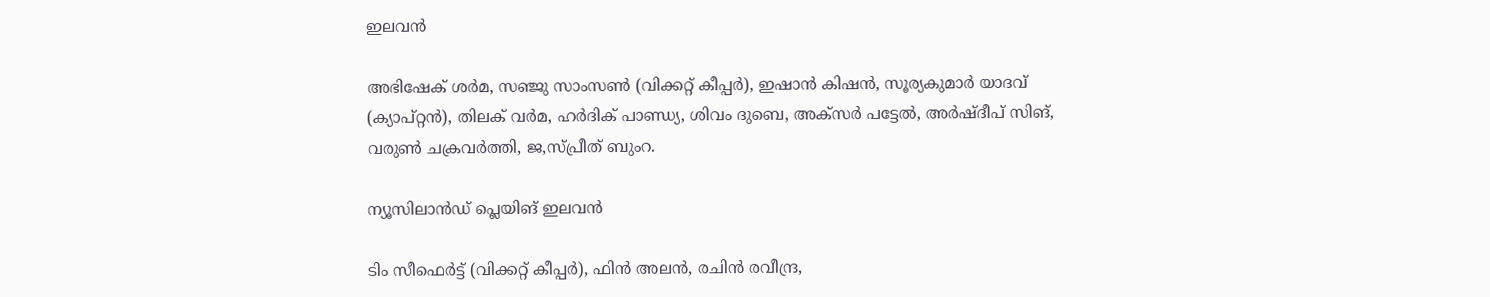ഇലവന്‍

അഭിഷേക് ശര്‍മ, സഞ്ജു സാംസണ്‍ (വിക്കറ്റ് കീപ്പര്‍), ഇഷാന്‍ കിഷന്‍, സൂര്യകുമാര്‍ യാദവ് (ക്യാപ്റ്റന്‍), തിലക് വര്‍മ, ഹര്‍ദിക് പാണ്ഡ്യ, ശിവം ദുബെ, അക്‌സര്‍ പട്ടേല്‍, അര്‍ഷ്ദീപ് സിങ്, വരുണ്‍ ചക്രവര്‍ത്തി, ജ,സ്പ്രീത് ബുംറ.

ന്യൂസിലാന്‍ഡ് പ്ലെയിങ് ഇലവന്‍

ടിം സീഫെര്‍ട്ട് (വിക്കറ്റ് കീപ്പര്‍), ഫിന്‍ അലന്‍, രചിന്‍ രവീന്ദ്ര,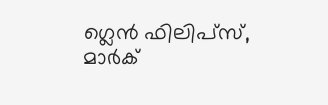ഗ്ലെന്‍ ഫിലിപ്‌സ്, മാര്‍ക്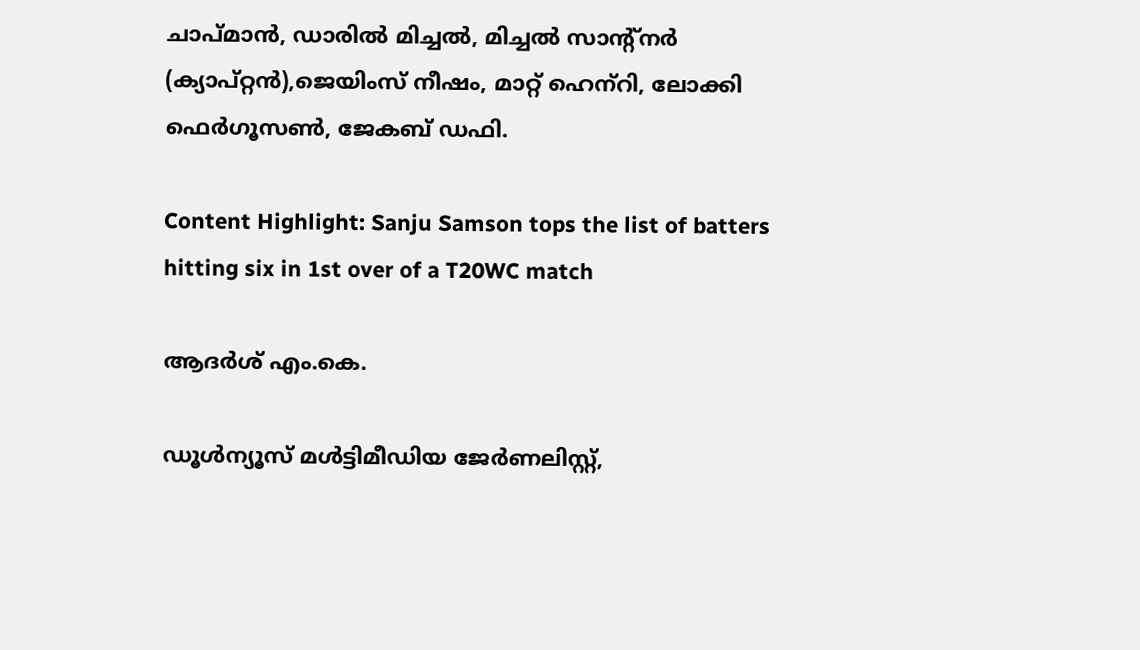ചാപ്മാന്‍, ഡാരില്‍ മിച്ചല്‍, മിച്ചല്‍ സാന്റ്‌നര്‍ (ക്യാപ്റ്റന്‍),ജെയിംസ് നീഷം, മാറ്റ് ഹെന്‌റി, ലോക്കി ഫെര്‍ഗൂസണ്‍, ജേകബ് ഡഫി.

Content Highlight: Sanju Samson tops the list of batters hitting six in 1st over of a T20WC match

ആദര്‍ശ് എം.കെ.

ഡൂള്‍ന്യൂസ് മള്‍ട്ടിമീഡിയ ജേര്‍ണലിസ്റ്റ്,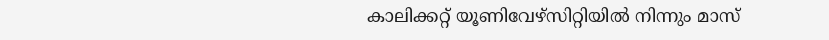കാലിക്കറ്റ് യൂണിവേഴ്സിറ്റിയില്‍ നിന്നും മാസ്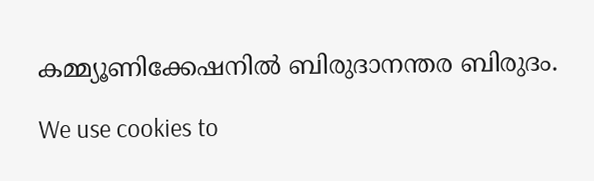കമ്മ്യൂണിക്കേഷനില്‍ ബിരുദാനന്തര ബിരുദം.

We use cookies to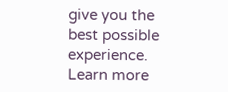give you the best possible experience. Learn more